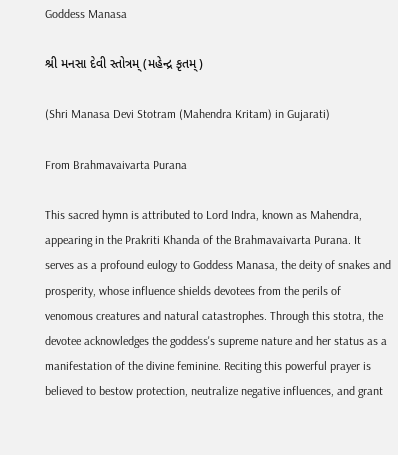Goddess Manasa

શ્રી મનસા દેવી સ્તોત્રમ્ (મહેન્દ્ર કૃતમ્)

(Shri Manasa Devi Stotram (Mahendra Kritam) in Gujarati)

From Brahmavaivarta Purana

This sacred hymn is attributed to Lord Indra, known as Mahendra, appearing in the Prakriti Khanda of the Brahmavaivarta Purana. It serves as a profound eulogy to Goddess Manasa, the deity of snakes and prosperity, whose influence shields devotees from the perils of venomous creatures and natural catastrophes. Through this stotra, the devotee acknowledges the goddess's supreme nature and her status as a manifestation of the divine feminine. Reciting this powerful prayer is believed to bestow protection, neutralize negative influences, and grant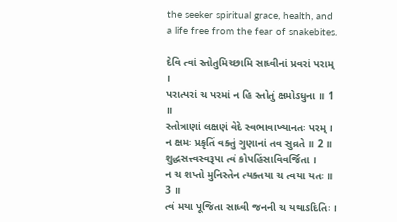the seeker spiritual grace, health, and a life free from the fear of snakebites.

દેવિ ત્વાં સ્તોતુમિચ્છામિ સાધ્વીનાં પ્રવરાં પરામ્ ।
પરાત્પરાં ચ પરમાં ન હિ સ્તોતું ક્ષમોઽધુના ॥ 1 ॥
સ્તોત્રાણાં લક્ષણં વેદે સ્વભાવાખ્યાનતઃ પરમ્ ।
ન ક્ષમઃ પ્રકૃતિં વક્તું ગુણાનાં તવ સુવ્રતે ॥ 2 ॥
શુદ્ધસત્ત્વસ્વરૂપા ત્વં કોપહિંસાવિવર્જિતા ।
ન ચ શપ્તો મુનિસ્તેન ત્યક્તયા ચ ત્વયા યતઃ ॥ 3 ॥
ત્વં મયા પૂજિતા સાધ્વી જનની ચ યથાઽદિતિઃ ।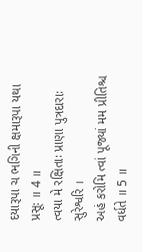દયારૂપા ચ ભગિની ક્ષમારૂપા યથા પ્રસૂઃ ॥ 4 ॥
ત્વયા મે રક્ષિતાઃ પ્રાણા પુત્રદારાઃ સુરેશ્વરિ ।
અહં કરોમિ ત્વાં પૂજ્યાં મમ પ્રીતિશ્ચ વર્ધતે ॥ 5 ॥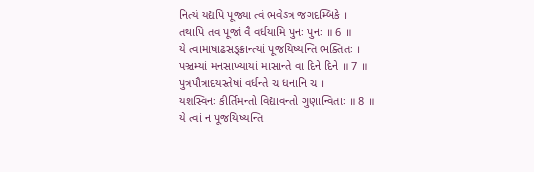નિત્યં યદ્યપિ પૂજ્યા ત્વં ભવેઽત્ર જગદમ્બિકે ।
તથાપિ તવ પૂજાં વૈ વર્ધયામિ પુનઃ પુનઃ ॥ 6 ॥
યે ત્વામાષાઢસઙ્ક્રાન્ત્યાં પૂજયિષ્યન્તિ ભક્તિતઃ ।
પઞ્ચમ્યાં મનસાખ્યાયાં માસાન્તે વા દિને દિને ॥ 7 ॥
પુત્રપૌત્રાદયસ્તેષાં વર્ધન્તે ચ ધનાનિ ચ ।
યશસ્વિનઃ કીર્તિમન્તો વિદ્યાવન્તો ગુણાન્વિતાઃ ॥ 8 ॥
યે ત્વાં ન પૂજયિષ્યન્તિ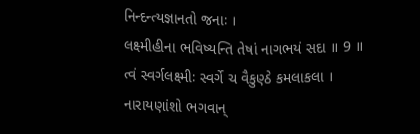નિન્દન્ત્યજ્ઞાનતો જનાઃ ।
લક્ષ્મીહીના ભવિષ્યન્તિ તેષાં નાગભયં સદા ॥ 9 ॥
ત્વં સ્વર્ગલક્ષ્મીઃ સ્વર્ગે ચ વૈકુણ્ઠે કમલાકલા ।
નારાયણાંશો ભગવાન્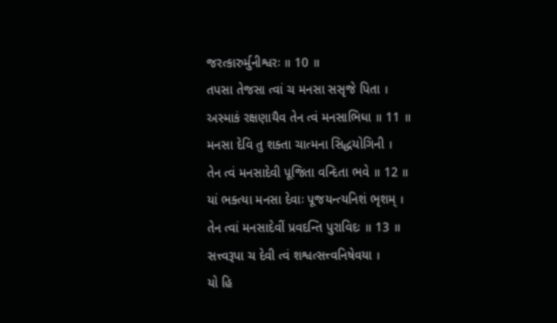જરત્કારુર્મુનીશ્વરઃ ॥ 10 ॥
તપસા તેજસા ત્વાં ચ મનસા સસૃજે પિતા ।
અસ્માકં રક્ષણાયૈવ તેન ત્વં મનસાભિધા ॥ 11 ॥
મનસા દેવિ તુ શક્તા ચાત્મના સિદ્ધયોગિની ।
તેન ત્વં મનસાદેવી પૂજિતા વન્દિતા ભવે ॥ 12 ॥
યાં ભક્ત્યા મનસા દેવાઃ પૂજયન્ત્યનિશં ભૃશમ્ ।
તેન ત્વાં મનસાદેવીં પ્રવદન્તિ પુરાવિદઃ ॥ 13 ॥
સત્ત્વરૂપા ચ દેવી ત્વં શશ્વત્સત્ત્વનિષેવયા ।
યો હિ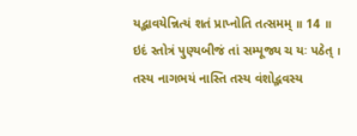યદ્ભાવયેન્નિત્યં શતં પ્રાપ્નોતિ તત્સમમ્ ॥ 14 ॥
ઇદં સ્તોત્રં પુણ્યબીજં તાં સમ્પૂજ્ય ચ યઃ પઠેત્ ।
તસ્ય નાગભયં નાસ્તિ તસ્ય વંશોદ્ભવસ્ય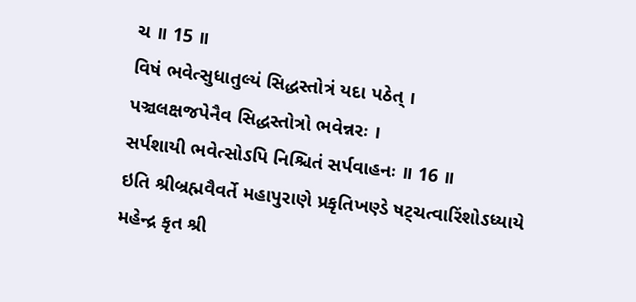ચ ॥ 15 ॥
વિષં ભવેત્સુધાતુલ્યં સિદ્ધસ્તોત્રં યદા પઠેત્ ।
પઞ્ચલક્ષજપેનૈવ સિદ્ધસ્તોત્રો ભવેન્નરઃ ।
સર્પશાયી ભવેત્સોઽપિ નિશ્ચિતં સર્પવાહનઃ ॥ 16 ॥
ઇતિ શ્રીબ્રહ્મવૈવર્તે મહાપુરાણે પ્રકૃતિખણ્ડે ષટ્ચત્વારિંશોઽધ્યાયે મહેન્દ્ર કૃત શ્રી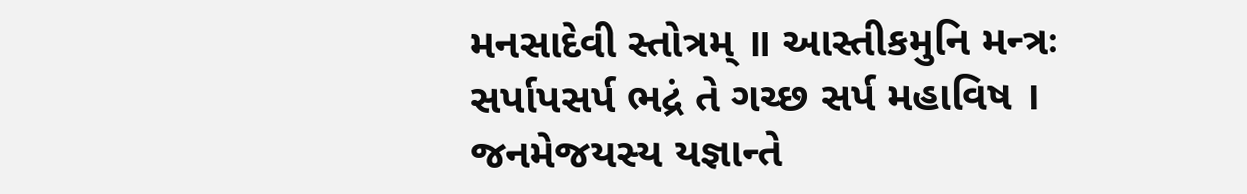મનસાદેવી સ્તોત્રમ્ ॥ આસ્તીકમુનિ મન્ત્રઃ સર્પાપસર્પ ભદ્રં તે ગચ્છ સર્પ મહાવિષ । જનમેજયસ્ય યજ્ઞાન્તે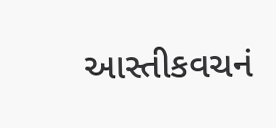આસ્તીકવચનં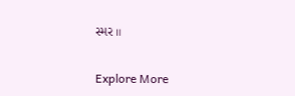સ્મર ॥

Explore More